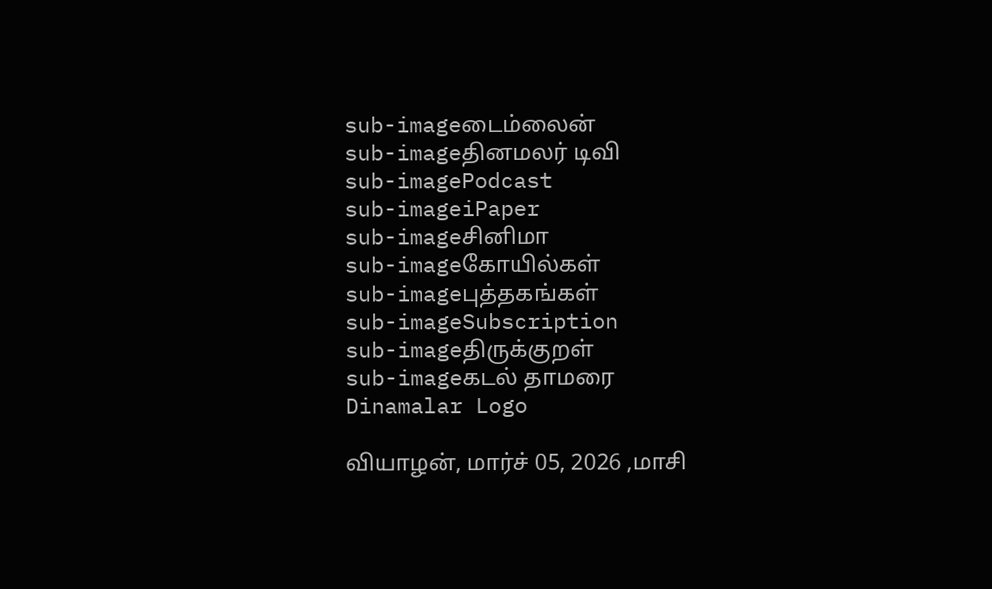sub-imageடைம்லைன்
sub-imageதினமலர் டிவி
sub-imagePodcast
sub-imageiPaper
sub-imageசினிமா
sub-imageகோயில்கள்
sub-imageபுத்தகங்கள்
sub-imageSubscription
sub-imageதிருக்குறள்
sub-imageகடல் தாமரை
Dinamalar Logo

வியாழன், மார்ச் 05, 2026 ,மாசி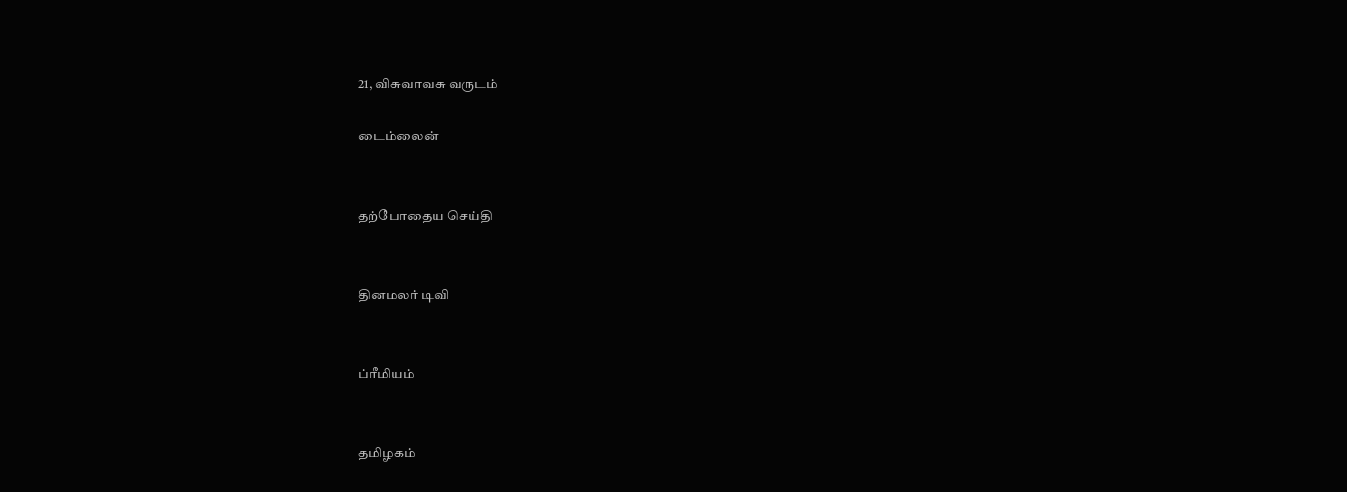21, விசுவாவசு வருடம்

டைம்லைன்


தற்போதைய செய்தி


தினமலர் டிவி


ப்ரீமியம்


தமிழகம்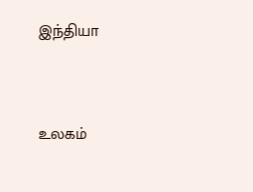இந்தியா


உலகம்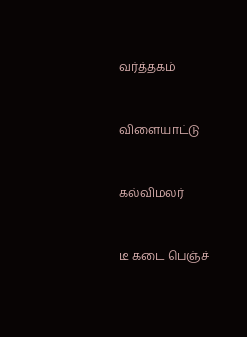வர்த்தகம்


விளையாட்டு


கல்விமலர்


டீ கடை பெஞ்ச்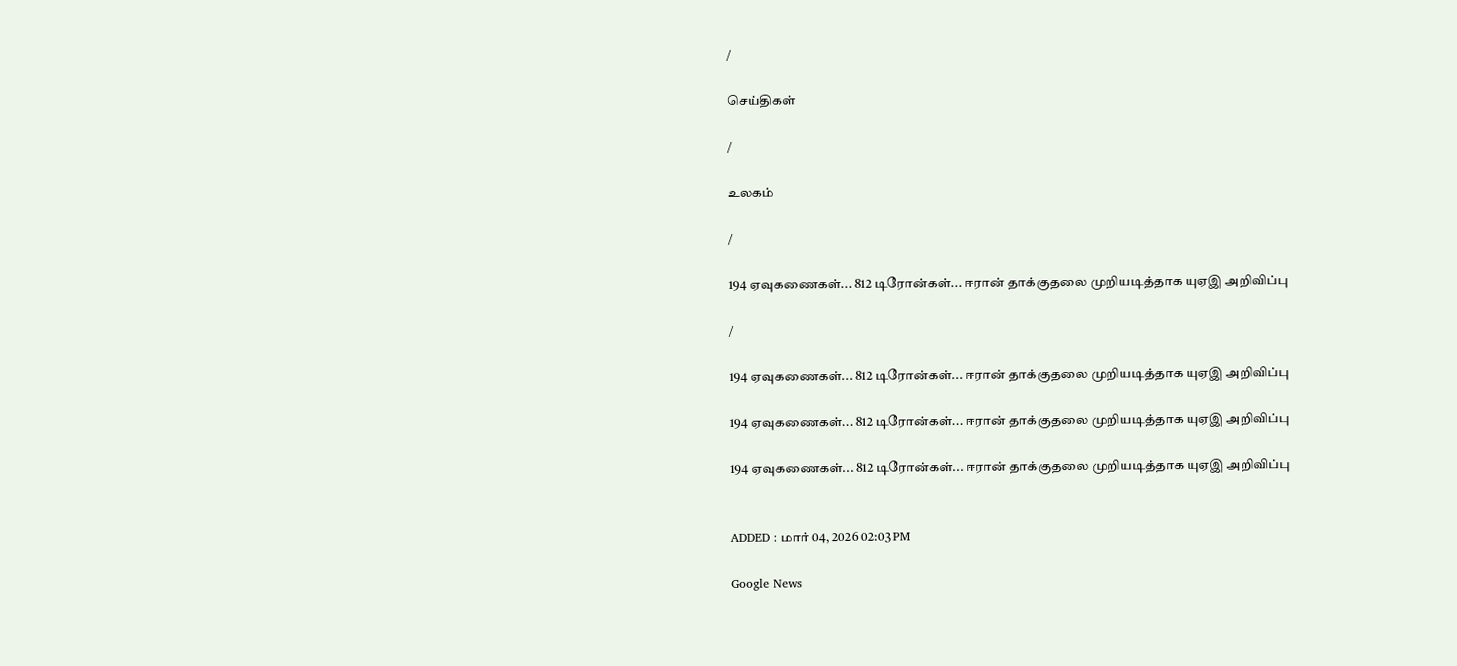/

செய்திகள்

/

உலகம்

/

194 ஏவுகணைகள்... 812 டிரோன்கள்... ஈரான் தாக்குதலை முறியடித்தாக யுஏஇ அறிவிப்பு

/

194 ஏவுகணைகள்... 812 டிரோன்கள்... ஈரான் தாக்குதலை முறியடித்தாக யுஏஇ அறிவிப்பு

194 ஏவுகணைகள்... 812 டிரோன்கள்... ஈரான் தாக்குதலை முறியடித்தாக யுஏஇ அறிவிப்பு

194 ஏவுகணைகள்... 812 டிரோன்கள்... ஈரான் தாக்குதலை முறியடித்தாக யுஏஇ அறிவிப்பு


ADDED : மார் 04, 2026 02:03 PM

Google News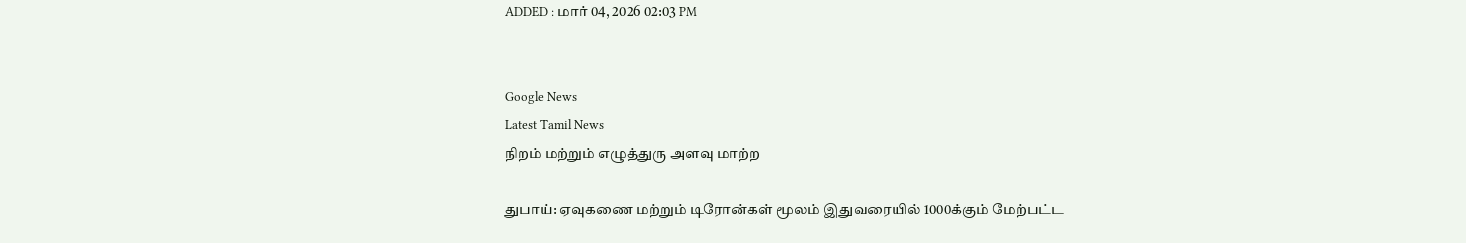ADDED : மார் 04, 2026 02:03 PM


Google News
Latest Tamil News
நிறம் மற்றும் எழுத்துரு அளவு மாற்ற

துபாய்: ஏவுகணை மற்றும் டிரோன்கள் மூலம் இதுவரையில் 1000க்கும் மேற்பட்ட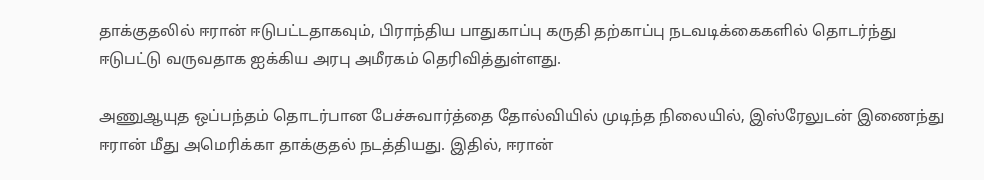தாக்குதலில் ஈரான் ஈடுபட்டதாகவும், பிராந்திய பாதுகாப்பு கருதி தற்காப்பு நடவடிக்கைகளில் தொடர்ந்து ஈடுபட்டு வருவதாக ஐக்கிய அரபு அமீரகம் தெரிவித்துள்ளது.

அணுஆயுத ஒப்பந்தம் தொடர்பான பேச்சுவார்த்தை தோல்வியில் முடிந்த நிலையில், இஸ்ரேலுடன் இணைந்து ஈரான் மீது அமெரிக்கா தாக்குதல் நடத்தியது. இதில், ஈரான்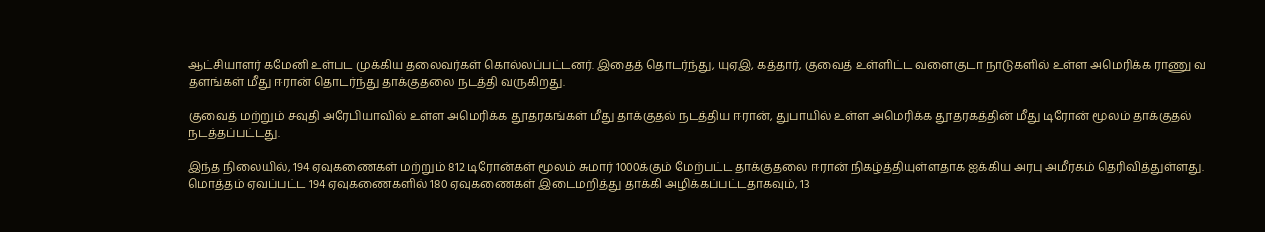ஆட்சியாளர் கமேனி உள்பட முக்கிய தலைவர்கள் கொல்லப்பட்டனர். இதைத் தொடர்ந்து, யுஏஇ, கத்தார், குவைத் உள்ளிட்ட வளைகுடா நாடுகளில் உள்ள அமெரிக்க ராணு வ தளங்கள் மீது ஈரான் தொடர்ந்து தாக்குதலை நடத்தி வருகிறது.

குவைத் மற்றும் சவுதி அரேபியாவில் உள்ள அமெரிக்க தூதரகங்கள் மீது தாக்குதல் நடத்திய ஈரான், துபாயில் உள்ள அமெரிக்க தூதரகத்தின் மீது டிரோன் மூலம் தாக்குதல் நடத்தப்பட்டது.

இந்த நிலையில், 194 ஏவுகணைகள் மற்றும் 812 டிரோன்கள் மூலம் சுமார் 1000க்கும் மேற்பட்ட தாக்குதலை ஈரான் நிகழ்த்தியுள்ளதாக ஐக்கிய அரபு அமீரகம் தெரிவித்துள்ளது. மொத்தம் ஏவப்பட்ட 194 ஏவுகணைகளில் 180 ஏவுகணைகள் இடைமறித்து தாக்கி அழிக்கப்பட்டதாகவும், 13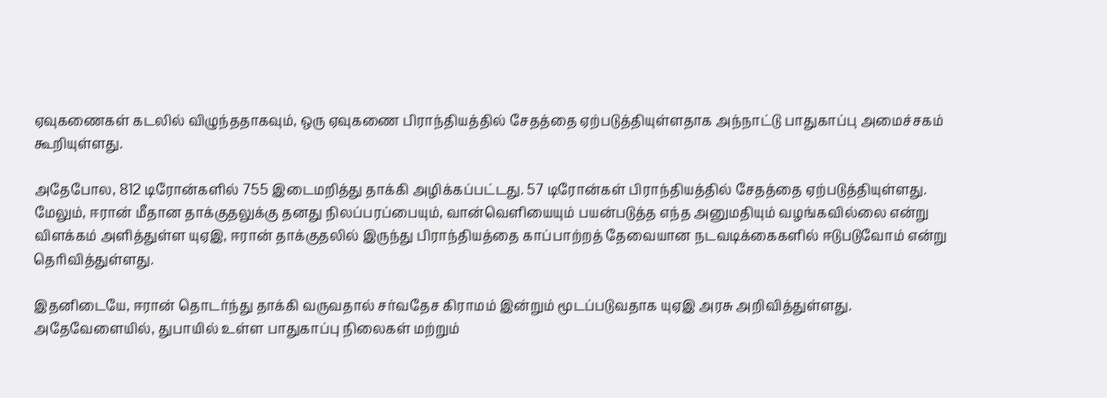ஏவுகணைகள் கடலில் விழுந்ததாகவும், ஒரு ஏவுகணை பிராந்தியத்தில் சேதத்தை ஏற்படுத்தியுள்ளதாக அந்நாட்டு பாதுகாப்பு அமைச்சகம் கூறியுள்ளது.

அதேபோல, 812 டிரோன்களில் 755 இடைமறித்து தாக்கி அழிக்கப்பட்டது. 57 டிரோன்கள் பிராந்தியத்தில் சேதத்தை ஏற்படுத்தியுள்ளது. மேலும், ஈரான் மீதான தாக்குதலுக்கு தனது நிலப்பரப்பையும், வான்வெளியையும் பயன்படுத்த எந்த அனுமதியும் வழங்கவில்லை என்று விளக்கம் அளித்துள்ள யுஏஇ, ஈரான் தாக்குதலில் இருந்து பிராந்தியத்தை காப்பாற்றத் தேவையான நடவடிக்கைகளில் ஈடுபடுவோம் என்று தெரிவித்துள்ளது.

இதனிடையே, ஈரான் தொடர்ந்து தாக்கி வருவதால் சர்வதேச கிராமம் இன்றும் மூடப்படுவதாக யுஏஇ அரசு அறிவித்துள்ளது. அதேவேளையில், துபாயில் உள்ள பாதுகாப்பு நிலைகள் மற்றும்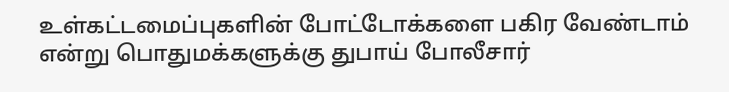உள்கட்டமைப்புகளின் போட்டோக்களை பகிர வேண்டாம் என்று பொதுமக்களுக்கு துபாய் போலீசார்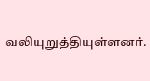வலியுறுத்தியுள்ளனர்.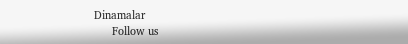Dinamalar
      Follow us